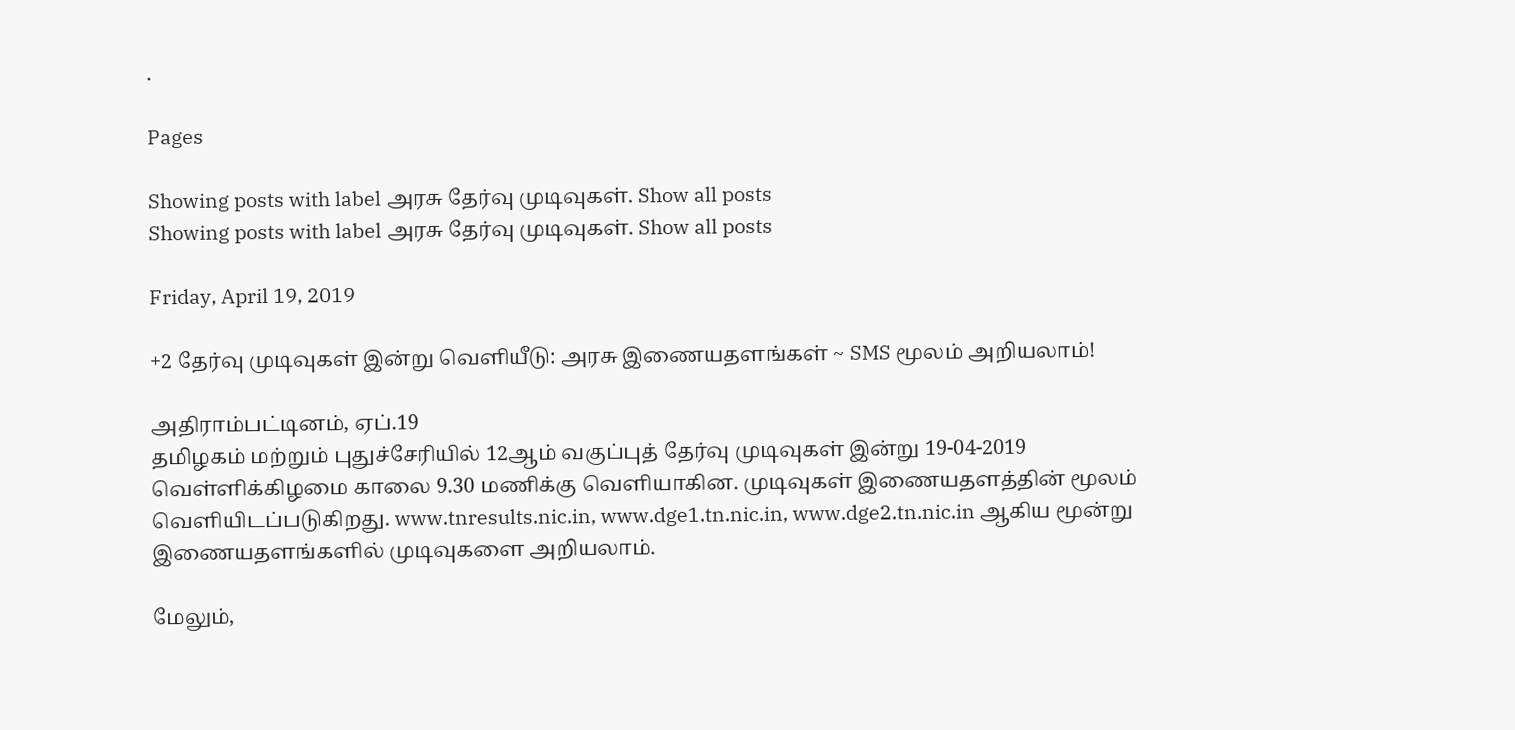.

Pages

Showing posts with label அரசு தேர்வு முடிவுகள். Show all posts
Showing posts with label அரசு தேர்வு முடிவுகள். Show all posts

Friday, April 19, 2019

+2 தேர்வு முடிவுகள் இன்று வெளியீடு: அரசு இணையதளங்கள் ~ SMS மூலம் அறியலாம்!

அதிராம்பட்டினம், ஏப்.19
தமிழகம் மற்றும் புதுச்சேரியில் 12ஆம் வகுப்புத் தேர்வு முடிவுகள் இன்று 19-04-2019 வெள்ளிக்கிழமை காலை 9.30 மணிக்கு வெளியாகின. முடிவுகள் இணையதளத்தின் மூலம்  வெளியிடப்படுகிறது. www.tnresults.nic.in, www.dge1.tn.nic.in, www.dge2.tn.nic.in ஆகிய மூன்று இணையதளங்களில் முடிவுகளை அறியலாம்.

மேலும்,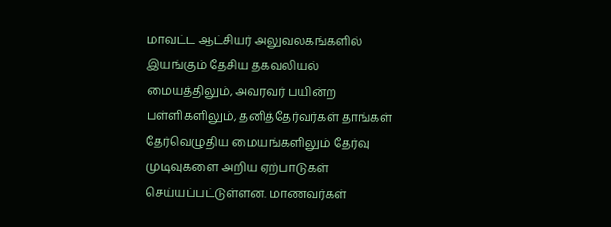மாவட்ட ஆட்சியர் அலுவலகங்களில் இயங்கும் தேசிய தகவலியல் மையத்திலும், அவரவர் பயின்ற பள்ளிகளிலும், தனித்தேர்வர்கள் தாங்கள் தேர்வெழுதிய மையங்களிலும் தேர்வு முடிவுகளை அறிய ஏற்பாடுகள் செய்யப்பட்டுள்ளன. மாணவர்கள்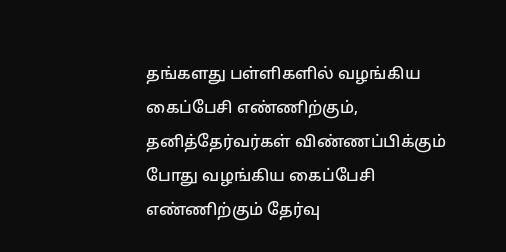தங்களது பள்ளிகளில் வழங்கிய கைப்பேசி எண்ணிற்கும், தனித்தேர்வர்கள் விண்ணப்பிக்கும் போது வழங்கிய கைப்பேசி எண்ணிற்கும் தேர்வு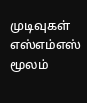முடிவுகள் எஸ்எம்எஸ் மூலம்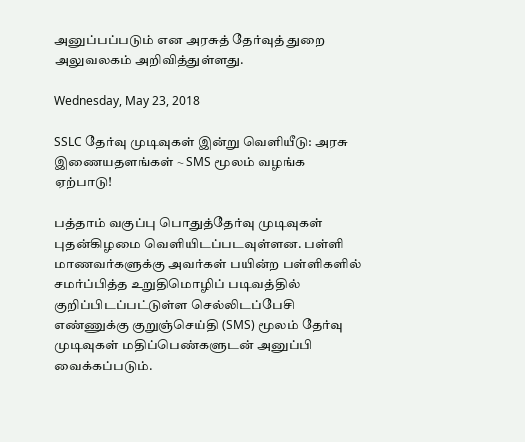அனுப்பப்படும் என அரசுத் தேர்வுத் துறை அலுவலகம் அறிவித்துள்ளது.

Wednesday, May 23, 2018

SSLC தேர்வு முடிவுகள் இன்று வெளியீடு: அரசு இணையதளங்கள் ~ SMS மூலம் வழங்க ஏற்பாடு!

பத்தாம் வகுப்பு பொதுத்தேர்வு முடிவுகள் புதன்கிழமை வெளியிடப்படவுள்ளன. பள்ளி மாணவர்களுக்கு அவர்கள் பயின்ற பள்ளிகளில் சமர்ப்பித்த உறுதிமொழிப் படிவத்தில் குறிப்பிடப்பட்டுள்ள செல்லிடப்பேசி எண்ணுக்கு குறுஞ்செய்தி (SMS) மூலம் தேர்வு முடிவுகள் மதிப்பெண்களுடன் அனுப்பி வைக்கப்படும்.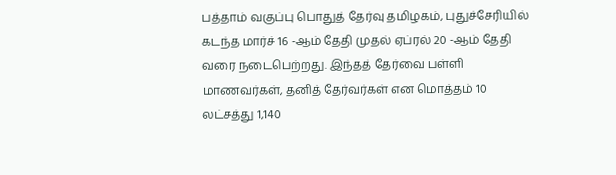பத்தாம் வகுப்பு பொதுத் தேர்வு தமிழகம், புதுச்சேரியில் கடந்த மார்ச் 16 -ஆம் தேதி முதல் ஏப்ரல் 20 -ஆம் தேதி வரை நடைபெற்றது. இந்தத் தேர்வை பள்ளி மாணவர்கள், தனித் தேர்வர்கள் என மொத்தம் 10 லட்சத்து 1,140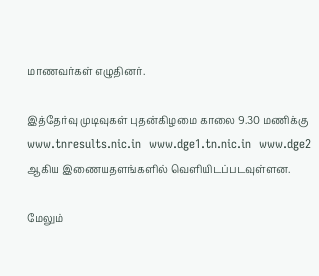மாணவர்கள் எழுதினர்.

இத்தேர்வு முடிவுகள் புதன்கிழமை காலை 9.30 மணிக்கு www.tnresults.nic.in  www.dge1.tn.nic.in  www.dge2 ஆகிய இணையதளங்களில் வெளியிடப்படவுள்ளன.

மேலும்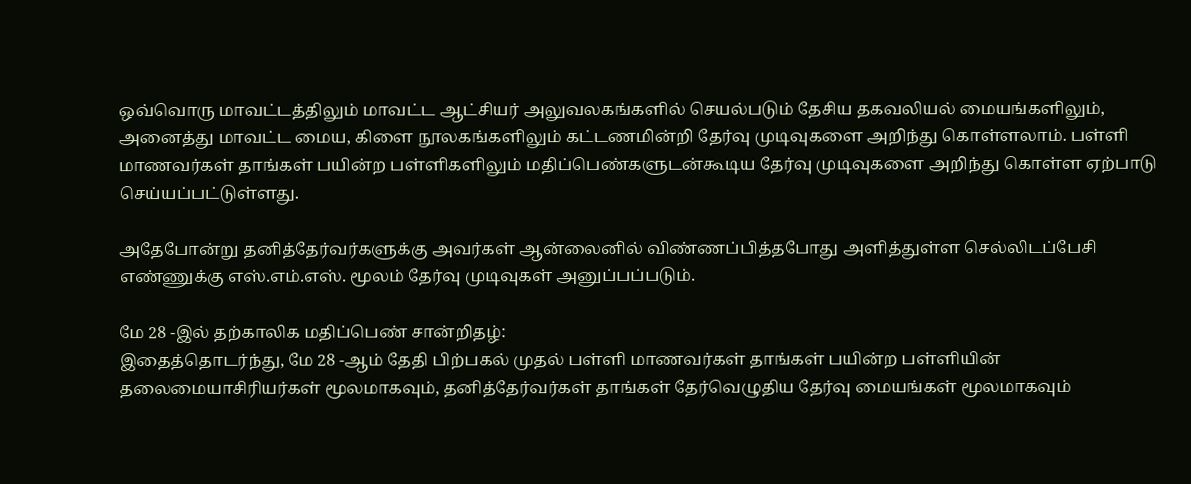ஒவ்வொரு மாவட்டத்திலும் மாவட்ட ஆட்சியர் அலுவலகங்களில் செயல்படும் தேசிய தகவலியல் மையங்களிலும், அனைத்து மாவட்ட மைய, கிளை நூலகங்களிலும் கட்டணமின்றி தேர்வு முடிவுகளை அறிந்து கொள்ளலாம். பள்ளி மாணவர்கள் தாங்கள் பயின்ற பள்ளிகளிலும் மதிப்பெண்களுடன்கூடிய தேர்வு முடிவுகளை அறிந்து கொள்ள ஏற்பாடு செய்யப்பட்டுள்ளது.

அதேபோன்று தனித்தேர்வர்களுக்கு அவர்கள் ஆன்லைனில் விண்ணப்பித்தபோது அளித்துள்ள செல்லிடப்பேசி எண்ணுக்கு எஸ்.எம்.எஸ். மூலம் தேர்வு முடிவுகள் அனுப்பப்படும்.

மே 28 -இல் தற்காலிக மதிப்பெண் சான்றிதழ்:
இதைத்தொடர்ந்து, மே 28 -ஆம் தேதி பிற்பகல் முதல் பள்ளி மாணவர்கள் தாங்கள் பயின்ற பள்ளியின் தலைமையாசிரியர்கள் மூலமாகவும், தனித்தேர்வர்கள் தாங்கள் தேர்வெழுதிய தேர்வு மையங்கள் மூலமாகவும்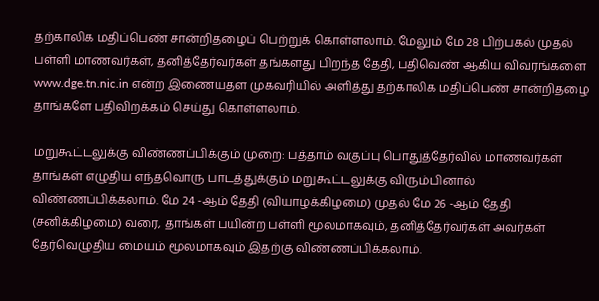தற்காலிக மதிப்பெண் சான்றிதழைப் பெற்றுக் கொள்ளலாம். மேலும் மே 28 பிற்பகல் முதல் பள்ளி மாணவர்கள், தனித்தேர்வர்கள் தங்களது பிறந்த தேதி, பதிவெண் ஆகிய விவரங்களை www.dge.tn.nic.in என்ற இணையதள முகவரியில் அளித்து தற்காலிக மதிப்பெண் சான்றிதழை தாங்களே பதிவிறக்கம் செய்து கொள்ளலாம்.

மறுகூட்டலுக்கு விண்ணப்பிக்கும் முறை: பத்தாம் வகுப்பு பொதுத்தேர்வில் மாணவர்கள் தாங்கள் எழுதிய எந்தவொரு பாடத்துக்கும் மறுகூட்டலுக்கு விரும்பினால் விண்ணப்பிக்கலாம். மே 24 -ஆம் தேதி (வியாழக்கிழமை) முதல் மே 26 -ஆம் தேதி (சனிக்கிழமை) வரை, தாங்கள் பயின்ற பள்ளி மூலமாகவும், தனித்தேர்வர்கள் அவர்கள் தேர்வெழுதிய மையம் மூலமாகவும் இதற்கு விண்ணப்பிக்கலாம்.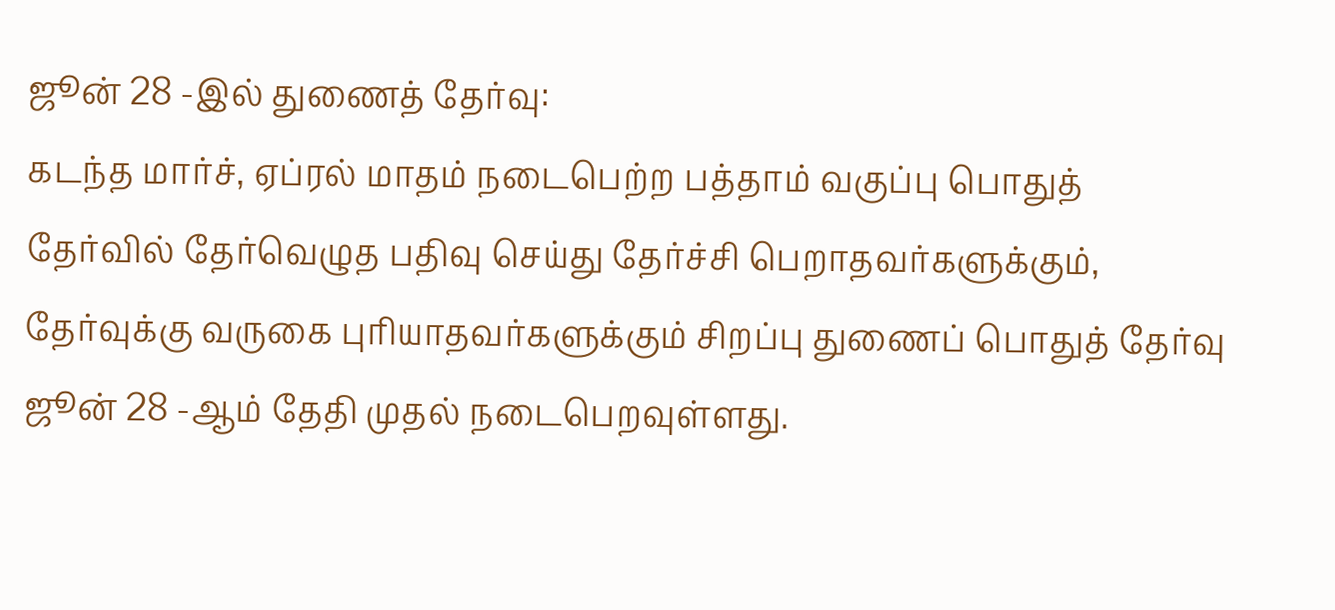ஜூன் 28 -இல் துணைத் தேர்வு:
கடந்த மார்ச், ஏப்ரல் மாதம் நடைபெற்ற பத்தாம் வகுப்பு பொதுத் தேர்வில் தேர்வெழுத பதிவு செய்து தேர்ச்சி பெறாதவர்களுக்கும், தேர்வுக்கு வருகை புரியாதவர்களுக்கும் சிறப்பு துணைப் பொதுத் தேர்வு ஜூன் 28 -ஆம் தேதி முதல் நடைபெறவுள்ளது.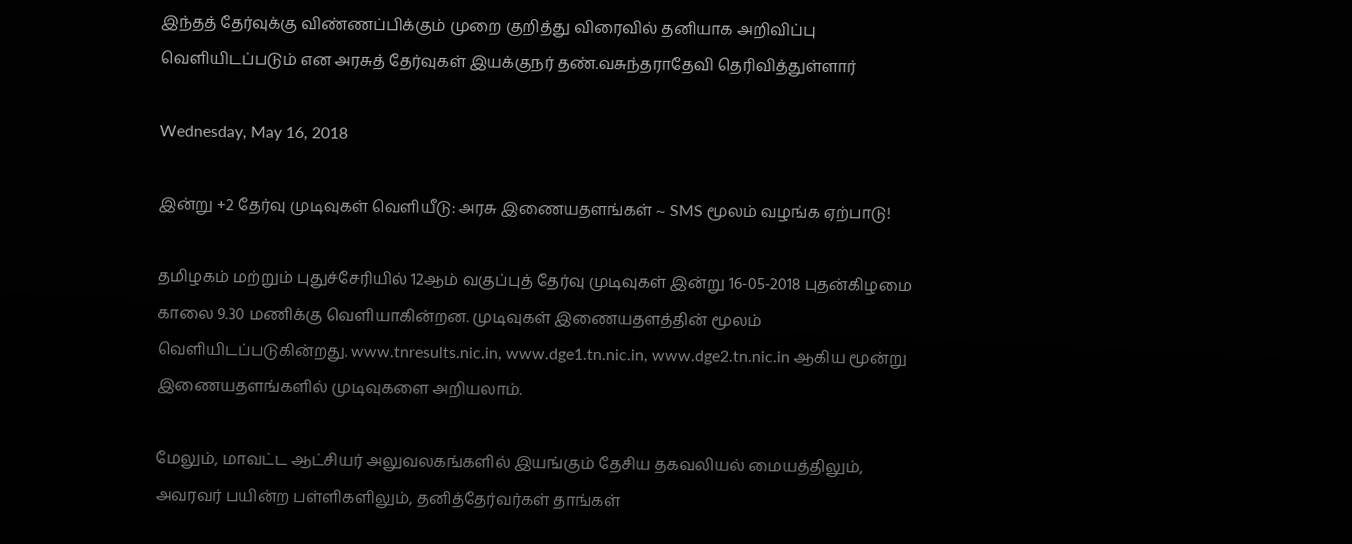இந்தத் தேர்வுக்கு விண்ணப்பிக்கும் முறை குறித்து விரைவில் தனியாக அறிவிப்பு வெளியிடப்படும் என அரசுத் தேர்வுகள் இயக்குநர் தண்.வசுந்தராதேவி தெரிவித்துள்ளார்

Wednesday, May 16, 2018

இன்று +2 தேர்வு முடிவுகள் வெளியீடு: அரசு இணையதளங்கள் ~ SMS மூலம் வழங்க ஏற்பாடு!

தமிழகம் மற்றும் புதுச்சேரியில் 12ஆம் வகுப்புத் தேர்வு முடிவுகள் இன்று 16-05-2018 புதன்கிழமை காலை 9.30 மணிக்கு வெளியாகின்றன. முடிவுகள் இணையதளத்தின் மூலம்  வெளியிடப்படுகின்றது. www.tnresults.nic.in, www.dge1.tn.nic.in, www.dge2.tn.nic.in ஆகிய மூன்று இணையதளங்களில் முடிவுகளை அறியலாம்.

மேலும், மாவட்ட ஆட்சியர் அலுவலகங்களில் இயங்கும் தேசிய தகவலியல் மையத்திலும், அவரவர் பயின்ற பள்ளிகளிலும், தனித்தேர்வர்கள் தாங்கள்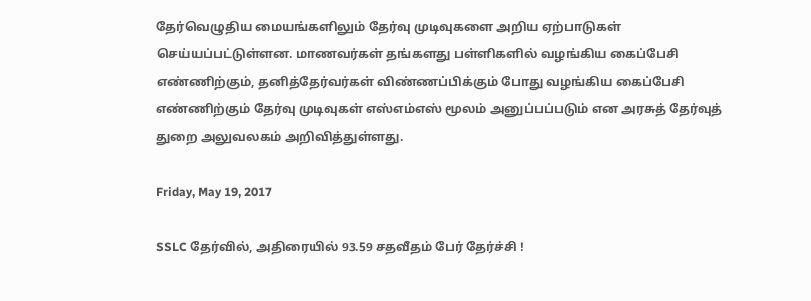தேர்வெழுதிய மையங்களிலும் தேர்வு முடிவுகளை அறிய ஏற்பாடுகள் செய்யப்பட்டுள்ளன. மாணவர்கள் தங்களது பள்ளிகளில் வழங்கிய கைப்பேசி எண்ணிற்கும், தனித்தேர்வர்கள் விண்ணப்பிக்கும் போது வழங்கிய கைப்பேசி எண்ணிற்கும் தேர்வு முடிவுகள் எஸ்எம்எஸ் மூலம் அனுப்பப்படும் என அரசுத் தேர்வுத் துறை அலுவலகம் அறிவித்துள்ளது.

Friday, May 19, 2017

SSLC தேர்வில், அதிரையில் 93.59 சதவீதம் பேர் தேர்ச்சி !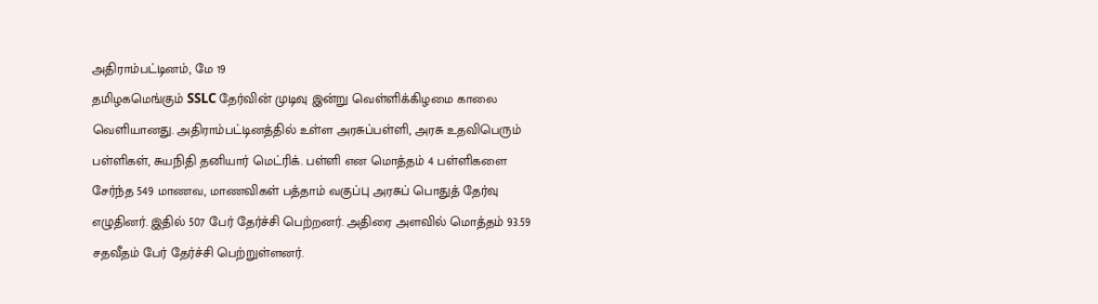அதிராம்பட்டினம், மே 19
தமிழகமெங்கும் SSLC தேர்வின் முடிவு இன்று வெள்ளிக்கிழமை காலை வெளியானது. அதிராம்பட்டினத்தில் உள்ள அரசுப்பள்ளி, அரசு உதவிபெரும் பள்ளிகள், சுயநிதி தனியார் மெட்ரிக். பள்ளி என மொத்தம் 4 பள்ளிகளை சேர்ந்த 549 மாணவ, மாணவிகள் பத்தாம் வகுப்பு அரசுப் பொதுத் தேர்வு எழுதினர். இதில் 507 பேர் தேர்ச்சி பெற்றனர். அதிரை அளவில் மொத்தம் 93.59 சதவீதம் பேர் தேர்ச்சி பெற்றுள்ளனர்.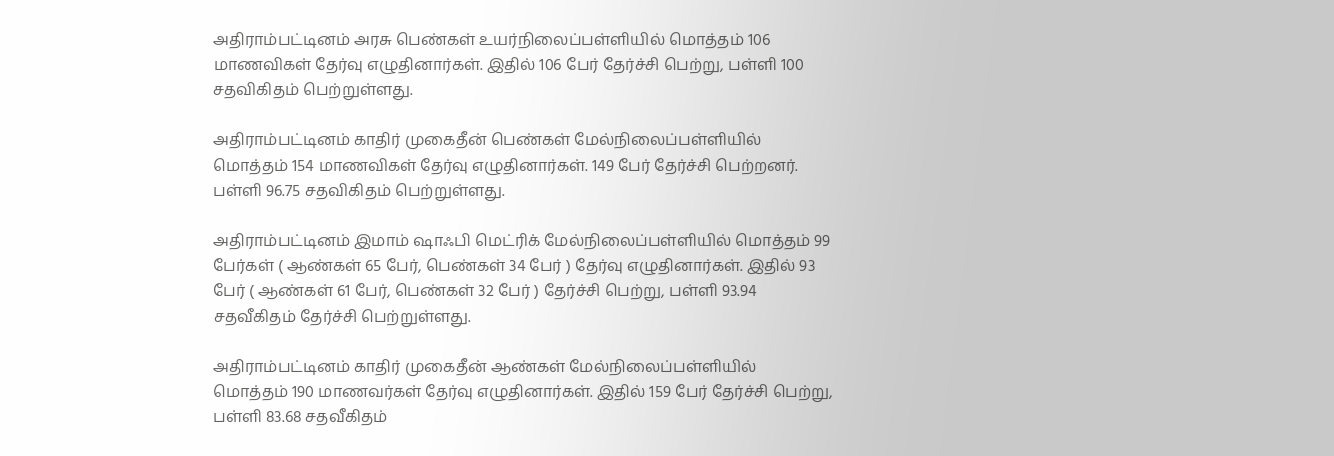அதிராம்பட்டினம் அரசு பெண்கள் உயர்நிலைப்பள்ளியில் மொத்தம் 106 மாணவிகள் தேர்வு எழுதினார்கள். இதில் 106 பேர் தேர்ச்சி பெற்று, பள்ளி 100 சதவிகிதம் பெற்றுள்ளது.

அதிராம்பட்டினம் காதிர் முகைதீன் பெண்கள் மேல்நிலைப்பள்ளியில் மொத்தம் 154 மாணவிகள் தேர்வு எழுதினார்கள். 149 பேர் தேர்ச்சி பெற்றனர். பள்ளி 96.75 சதவிகிதம் பெற்றுள்ளது.

அதிராம்பட்டினம் இமாம் ஷாஃபி மெட்ரிக் மேல்நிலைப்பள்ளியில் மொத்தம் 99 பேர்கள் ( ஆண்கள் 65 பேர், பெண்கள் 34 பேர் ) தேர்வு எழுதினார்கள். இதில் 93 பேர் ( ஆண்கள் 61 பேர், பெண்கள் 32 பேர் ) தேர்ச்சி பெற்று, பள்ளி 93.94 சதவீகிதம் தேர்ச்சி பெற்றுள்ளது.

அதிராம்பட்டினம் காதிர் முகைதீன் ஆண்கள் மேல்நிலைப்பள்ளியில் மொத்தம் 190 மாணவர்கள் தேர்வு எழுதினார்கள். இதில் 159 பேர் தேர்ச்சி பெற்று, பள்ளி 83.68 சதவீகிதம்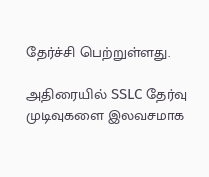தேர்ச்சி பெற்றுள்ளது.

அதிரையில் SSLC தேர்வு முடிவுகளை இலவசமாக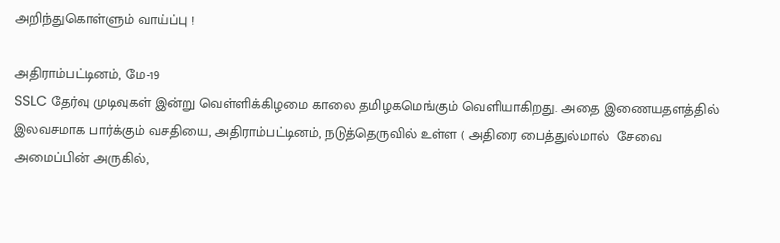அறிந்துகொள்ளும் வாய்ப்பு !

அதிராம்பட்டினம், மே-19
SSLC தேர்வு முடிவுகள் இன்று வெள்ளிக்கிழமை காலை தமிழகமெங்கும் வெளியாகிறது. அதை இணையதளத்தில் இலவசமாக பார்க்கும் வசதியை, அதிராம்பட்டினம், நடுத்தெருவில் உள்ள ( அதிரை பைத்துல்மால்  சேவை அமைப்பின் அருகில்,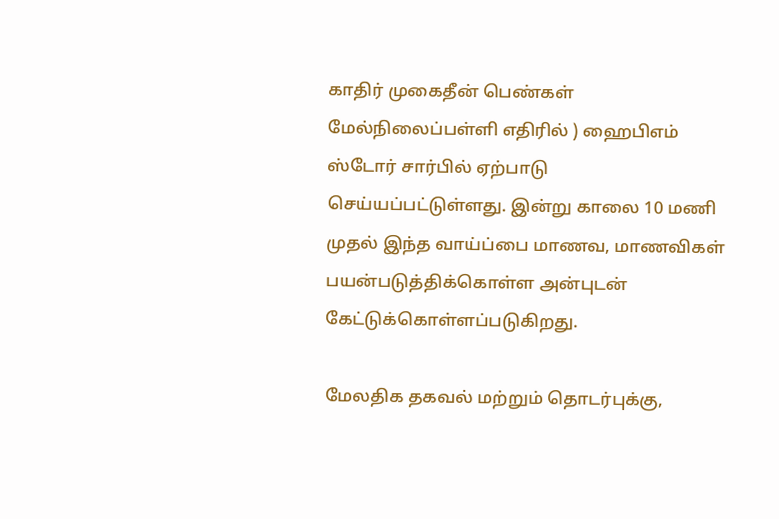காதிர் முகைதீன் பெண்கள் மேல்நிலைப்பள்ளி எதிரில் ) ஹைபிஎம் ஸ்டோர் சார்பில் ஏற்பாடு செய்யப்பட்டுள்ளது. இன்று காலை 10 மணி முதல் இந்த வாய்ப்பை மாணவ, மாணவிகள் பயன்படுத்திக்கொள்ள அன்புடன் கேட்டுக்கொள்ளப்படுகிறது.

மேலதிக தகவல் மற்றும் தொடர்புக்கு,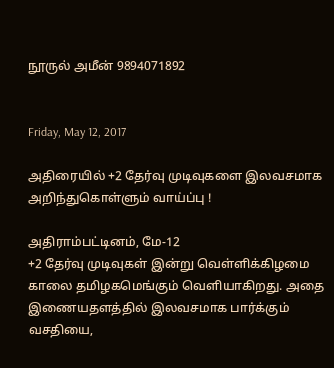நூருல் அமீன் 9894071892


Friday, May 12, 2017

அதிரையில் +2 தேர்வு முடிவுகளை இலவசமாக அறிந்துகொள்ளும் வாய்ப்பு !

அதிராம்பட்டினம், மே-12
+2 தேர்வு முடிவுகள் இன்று வெள்ளிக்கிழமை காலை தமிழகமெங்கும் வெளியாகிறது. அதை இணையதளத்தில் இலவசமாக பார்க்கும் வசதியை,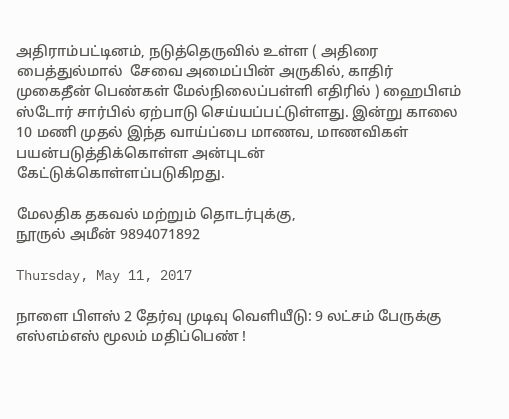அதிராம்பட்டினம், நடுத்தெருவில் உள்ள ( அதிரை பைத்துல்மால்  சேவை அமைப்பின் அருகில், காதிர் முகைதீன் பெண்கள் மேல்நிலைப்பள்ளி எதிரில் ) ஹைபிஎம் ஸ்டோர் சார்பில் ஏற்பாடு செய்யப்பட்டுள்ளது. இன்று காலை 10 மணி முதல் இந்த வாய்ப்பை மாணவ, மாணவிகள் பயன்படுத்திக்கொள்ள அன்புடன் கேட்டுக்கொள்ளப்படுகிறது.

மேலதிக தகவல் மற்றும் தொடர்புக்கு,
நூருல் அமீன் 9894071892

Thursday, May 11, 2017

நாளை பிளஸ் 2 தேர்வு முடிவு வெளியீடு: 9 லட்சம் பேருக்கு எஸ்எம்எஸ் மூலம் மதிப்பெண் !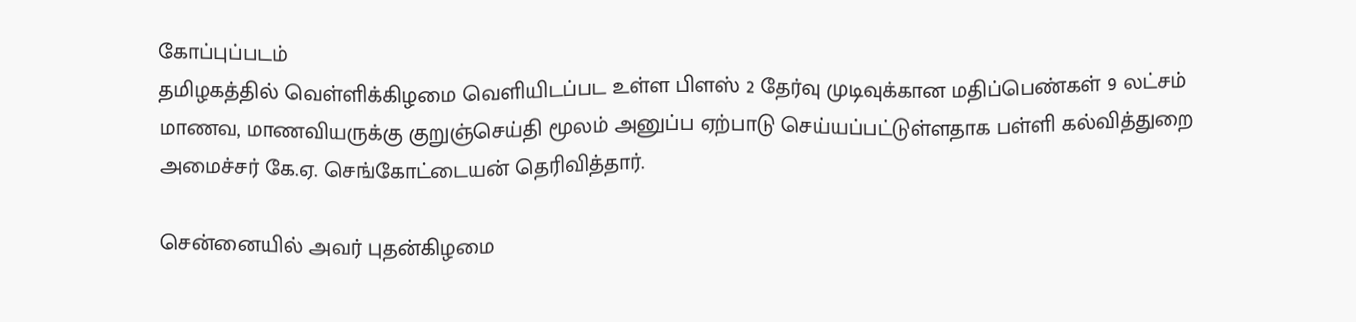கோப்புப்படம்
தமிழகத்தில் வெள்ளிக்கிழமை வெளியிடப்பட உள்ள பிளஸ் 2 தேர்வு முடிவுக்கான மதிப்பெண்கள் 9 லட்சம் மாணவ, மாணவியருக்கு குறுஞ்செய்தி மூலம் அனுப்ப ஏற்பாடு செய்யப்பட்டுள்ளதாக பள்ளி கல்வித்துறை அமைச்சர் கே.ஏ. செங்கோட்டையன் தெரிவித்தார்.

சென்னையில் அவர் புதன்கிழமை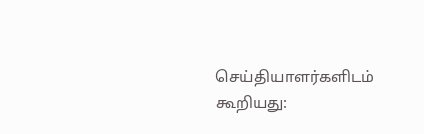செய்தியாளர்களிடம் கூறியது: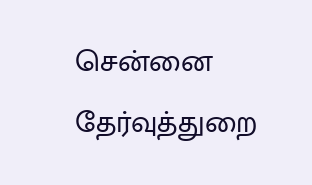சென்னை தேர்வுத்துறை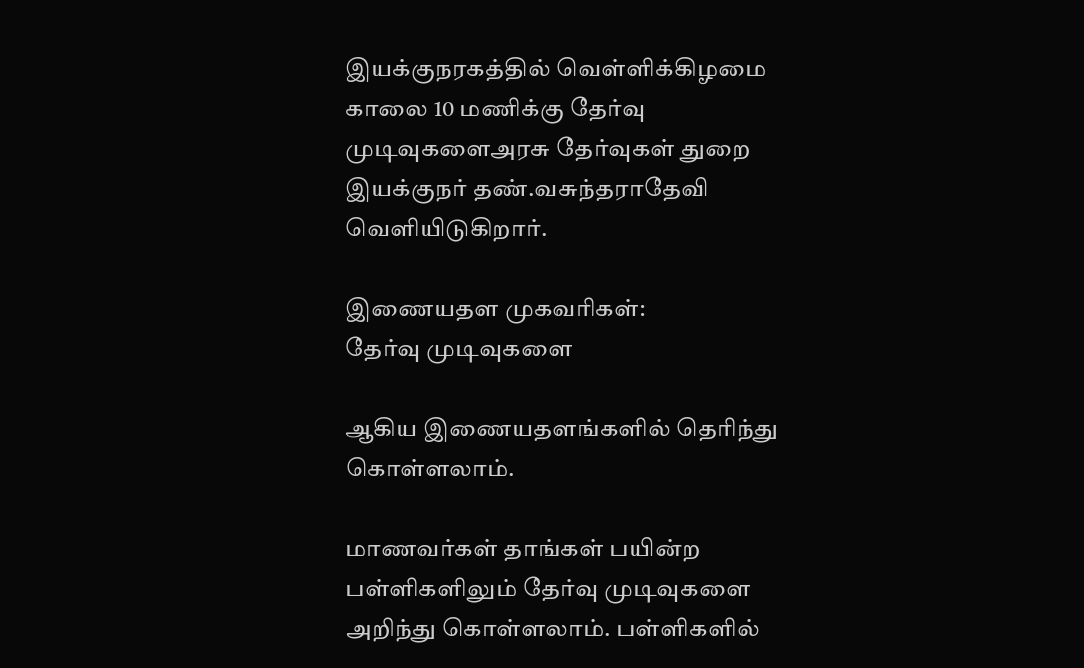இயக்குநரகத்தில் வெள்ளிக்கிழமை காலை 10 மணிக்கு தேர்வு முடிவுகளைஅரசு தேர்வுகள் துறை இயக்குநர் தண்.வசுந்தராதேவி வெளியிடுகிறார்.

இணையதள முகவரிகள்:
தேர்வு முடிவுகளை

ஆகிய இணையதளங்களில் தெரிந்து கொள்ளலாம்.

மாணவர்கள் தாங்கள் பயின்ற பள்ளிகளிலும் தேர்வு முடிவுகளை அறிந்து கொள்ளலாம். பள்ளிகளில்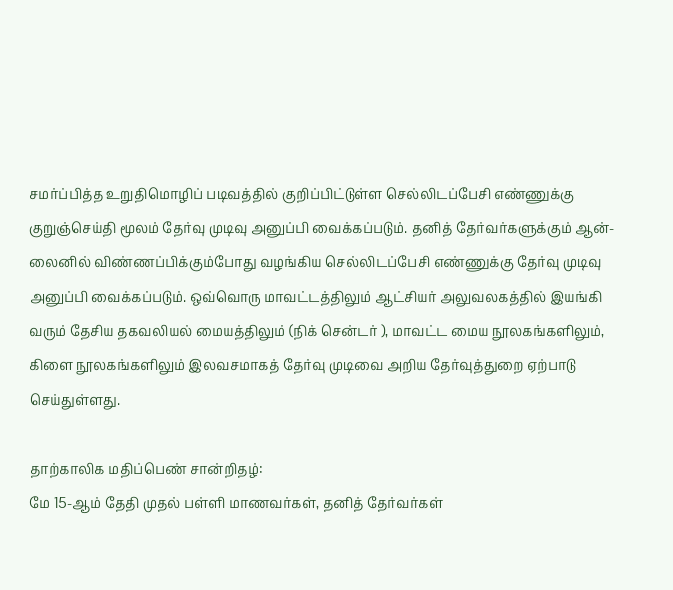சமர்ப்பித்த உறுதிமொழிப் படிவத்தில் குறிப்பிட்டுள்ள செல்லிடப்பேசி எண்ணுக்கு குறுஞ்செய்தி மூலம் தேர்வு முடிவு அனுப்பி வைக்கப்படும். தனித் தேர்வர்களுக்கும் ஆன்-லைனில் விண்ணப்பிக்கும்போது வழங்கிய செல்லிடப்பேசி எண்ணுக்கு தேர்வு முடிவு அனுப்பி வைக்கப்படும். ஒவ்வொரு மாவட்டத்திலும் ஆட்சியர் அலுவலகத்தில் இயங்கி வரும் தேசிய தகவலியல் மையத்திலும் (நிக் சென்டர் ), மாவட்ட மைய நூலகங்களிலும், கிளை நூலகங்களிலும் இலவசமாகத் தேர்வு முடிவை அறிய தேர்வுத்துறை ஏற்பாடு செய்துள்ளது.

தாற்காலிக மதிப்பெண் சான்றிதழ்:
மே 15-ஆம் தேதி முதல் பள்ளி மாணவர்கள், தனித் தேர்வர்கள்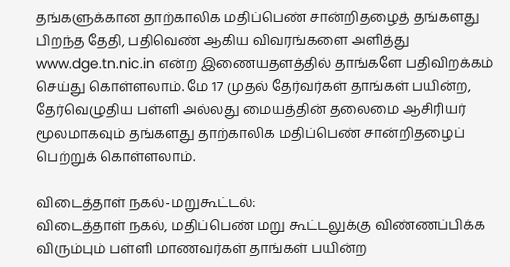தங்களுக்கான தாற்காலிக மதிப்பெண் சான்றிதழைத் தங்களது பிறந்த தேதி, பதிவெண் ஆகிய விவரங்களை அளித்து www.dge.tn.nic.in என்ற இணையதளத்தில் தாங்களே பதிவிறக்கம் செய்து கொள்ளலாம். மே 17 முதல் தேர்வர்கள் தாங்கள் பயின்ற, தேர்வெழுதிய பள்ளி அல்லது மையத்தின் தலைமை ஆசிரியர் மூலமாகவும் தங்களது தாற்காலிக மதிப்பெண் சான்றிதழைப் பெற்றுக் கொள்ளலாம்.

விடைத்தாள் நகல்-மறுகூட்டல்:
விடைத்தாள் நகல், மதிப்பெண் மறு கூட்டலுக்கு விண்ணப்பிக்க விரும்பும் பள்ளி மாணவர்கள் தாங்கள் பயின்ற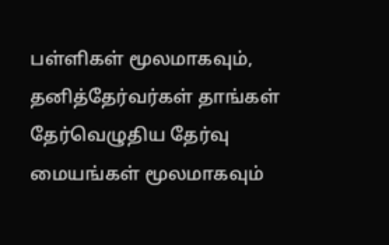பள்ளிகள் மூலமாகவும், தனித்தேர்வர்கள் தாங்கள் தேர்வெழுதிய தேர்வு மையங்கள் மூலமாகவும்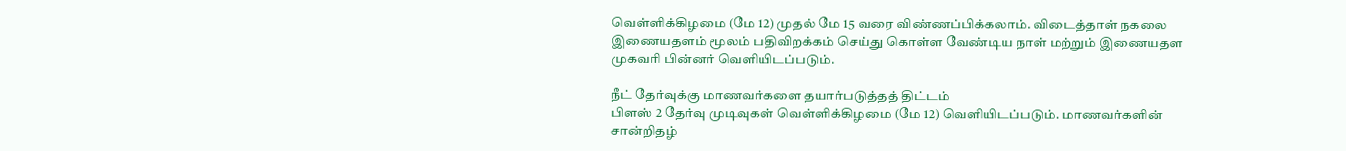வெள்ளிக்கிழமை (மே 12) முதல் மே 15 வரை விண்ணப்பிக்கலாம். விடைத்தாள் நகலை இணையதளம் மூலம் பதிவிறக்கம் செய்து கொள்ள வேண்டிய நாள் மற்றும் இணையதள முகவரி பின்னர் வெளியிடப்படும்.

நீட் தேர்வுக்கு மாணவர்களை தயார்படுத்தத் திட்டம்
பிளஸ் 2 தேர்வு முடிவுகள் வெள்ளிக்கிழமை (மே 12) வெளியிடப்படும். மாணவர்களின் சான்றிதழ்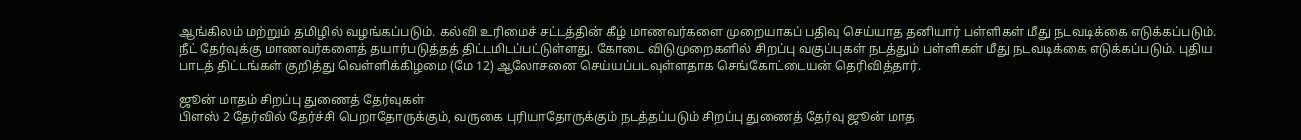ஆங்கிலம் மற்றும் தமிழில் வழங்கப்படும். கல்வி உரிமைச் சட்டத்தின் கீழ் மாணவர்களை முறையாகப் பதிவு செய்யாத தனியார் பள்ளிகள் மீது நடவடிக்கை எடுக்கப்படும். நீட் தேர்வுக்கு மாணவர்களைத் தயார்படுத்தத் திட்டமிடப்பட்டுள்ளது. கோடை விடுமுறைகளில் சிறப்பு வகுப்புகள் நடத்தும் பள்ளிகள் மீது நடவடிக்கை எடுக்கப்படும். புதிய பாடத் திட்டங்கள் குறித்து வெள்ளிக்கிழமை (மே 12) ஆலோசனை செய்யப்படவுள்ளதாக செங்கோட்டையன் தெரிவித்தார்.

ஜூன் மாதம் சிறப்பு துணைத் தேர்வுகள்
பிளஸ் 2 தேர்வில் தேர்ச்சி பெறாதோருக்கும், வருகை புரியாதோருக்கும் நடத்தப்படும் சிறப்பு துணைத் தேர்வு ஜூன் மாத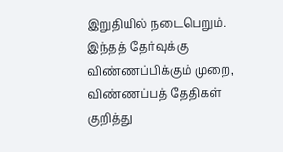இறுதியில் நடைபெறும். இந்தத் தேர்வுக்கு விண்ணப்பிக்கும் முறை, விண்ணப்பத் தேதிகள் குறித்து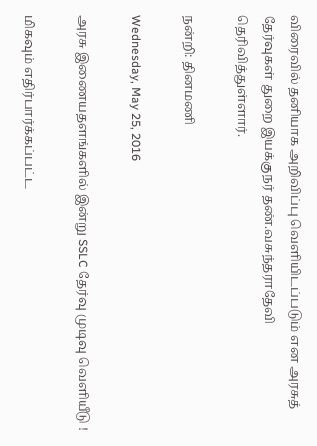விரைவில் தனியாக அறிவிப்பு வெளியிடப்படும் என அரசுத் தேர்வுகள் துறை இயக்குநர் தண்.வசுந்தராதேவி தெரிவித்துள்ளார்.

நன்றி: தினமணி

Wednesday, May 25, 2016

அரசு இணையதளங்களில் இன்று SSLC தேர்வு முடிவு வெளியீடு !

மிகவும் எதிர்பார்க்கப்பட்ட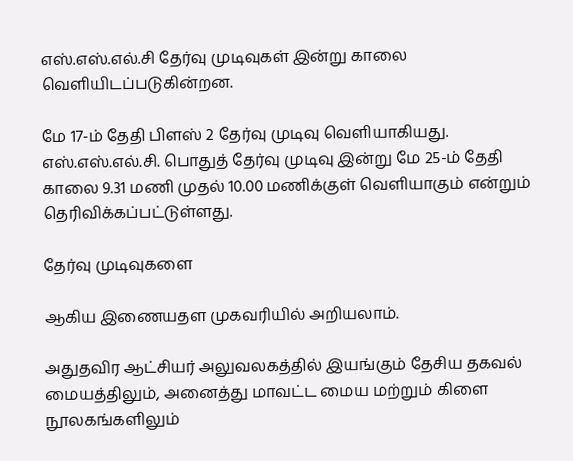எஸ்.எஸ்.எல்.சி தேர்வு முடிவுகள் இன்று காலை வெளியிடப்படுகின்றன.

மே 17-ம் தேதி பிளஸ் 2 தேர்வு முடிவு வெளியாகியது. எஸ்.எஸ்.எல்.சி. பொதுத் தேர்வு முடிவு இன்று மே 25-ம் தேதி காலை 9.31 மணி முதல் 10.00 மணிக்குள் வெளியாகும் என்றும் தெரிவிக்கப்பட்டுள்ளது.

தேர்வு முடிவுகளை

ஆகிய இணையதள முகவரியில் அறியலாம்.

அதுதவிர ஆட்சியர் அலுவலகத்தில் இயங்கும் தேசிய தகவல் மையத்திலும், அனைத்து மாவட்ட மைய மற்றும் கிளை நூலகங்களிலும்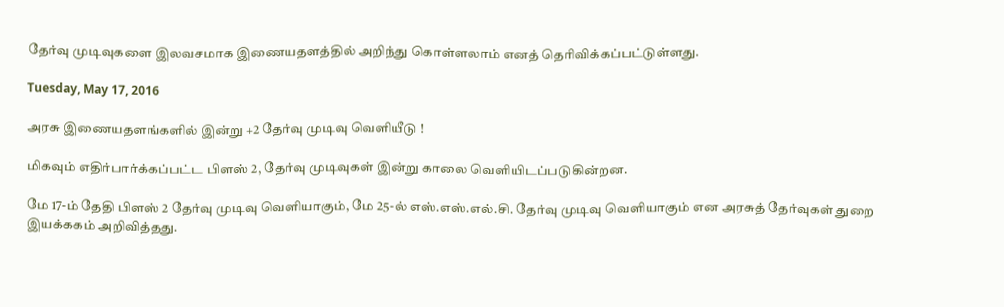தேர்வு முடிவுகளை இலவசமாக இணையதளத்தில் அறிந்து கொள்ளலாம் எனத் தெரிவிக்கப்பட்டுள்ளது.

Tuesday, May 17, 2016

அரசு இணையதளங்களில் இன்று +2 தேர்வு முடிவு வெளியீடு !

மிகவும் எதிர்பார்க்கப்பட்ட பிளஸ் 2, தேர்வு முடிவுகள் இன்று காலை வெளியிடப்படுகின்றன.

மே 17-ம் தேதி பிளஸ் 2 தேர்வு முடிவு வெளியாகும், மே 25-ல் எஸ்.எஸ்.எல்.சி. தேர்வு முடிவு வெளியாகும் என அரசுத் தேர்வுகள் துறை இயக்ககம் அறிவித்தது.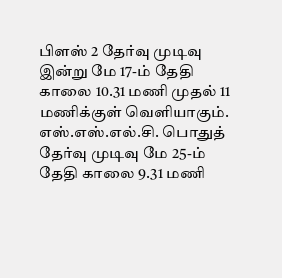பிளஸ் 2 தேர்வு முடிவு இன்று மே 17-ம் தேதி காலை 10.31 மணி முதல் 11 மணிக்குள் வெளியாகும். எஸ்.எஸ்.எல்.சி. பொதுத் தேர்வு முடிவு மே 25-ம் தேதி காலை 9.31 மணி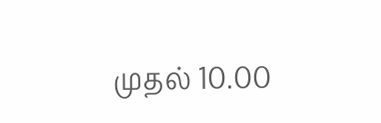முதல் 10.00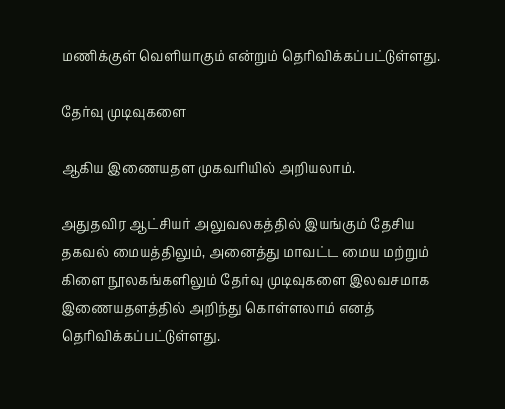மணிக்குள் வெளியாகும் என்றும் தெரிவிக்கப்பட்டுள்ளது.

தேர்வு முடிவுகளை

ஆகிய இணையதள முகவரியில் அறியலாம்.

அதுதவிர ஆட்சியர் அலுவலகத்தில் இயங்கும் தேசிய தகவல் மையத்திலும், அனைத்து மாவட்ட மைய மற்றும் கிளை நூலகங்களிலும் தேர்வு முடிவுகளை இலவசமாக இணையதளத்தில் அறிந்து கொள்ளலாம் எனத் தெரிவிக்கப்பட்டுள்ளது.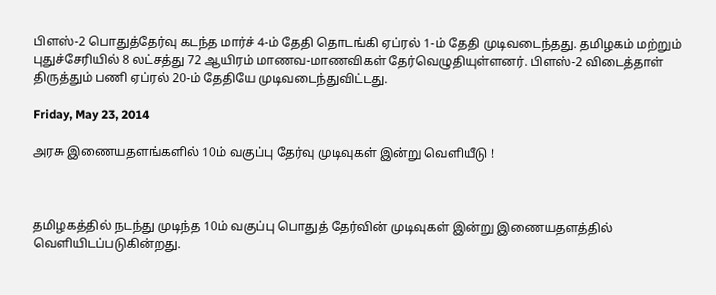பிளஸ்-2 பொதுத்தேர்வு கடந்த மார்ச் 4-ம் தேதி தொடங்கி ஏப்ரல் 1-ம் தேதி முடிவடைந்தது. தமிழகம் மற்றும் புதுச்சேரியில் 8 லட்சத்து 72 ஆயிரம் மாணவ-மாணவிகள் தேர்வெழுதியுள்ளனர். பிளஸ்-2 விடைத்தாள் திருத்தும் பணி ஏப்ரல் 20-ம் தேதியே முடிவடைந்துவிட்டது.

Friday, May 23, 2014

அரசு இணையதளங்களில் 10ம் வகுப்பு தேர்வு முடிவுகள் இன்று வெளியீடு !



தமிழகத்தில் நடந்து முடிந்த 10ம் வகுப்பு பொதுத் தேர்வின் முடிவுகள் இன்று இணையதளத்தில் வெளியிடப்படுகின்றது.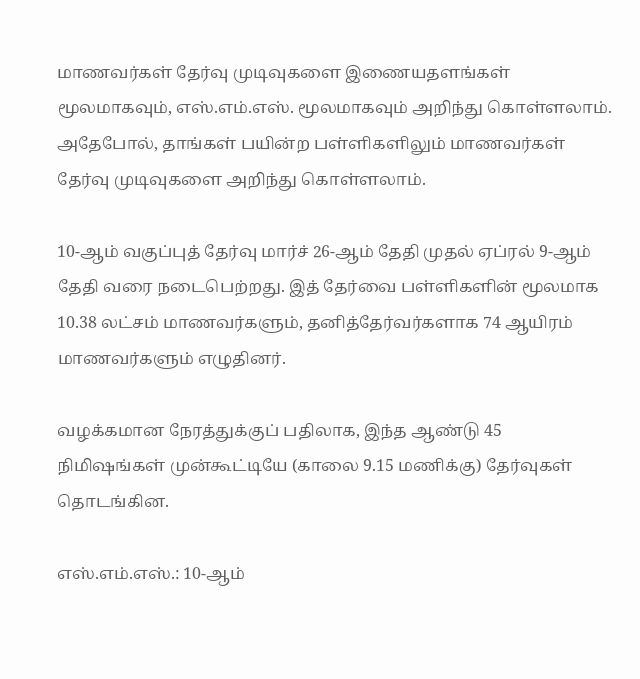மாணவர்கள் தேர்வு முடிவுகளை இணையதளங்கள் மூலமாகவும், எஸ்.எம்.எஸ். மூலமாகவும் அறிந்து கொள்ளலாம். அதேபோல், தாங்கள் பயின்ற பள்ளிகளிலும் மாணவர்கள் தேர்வு முடிவுகளை அறிந்து கொள்ளலாம்.

10-ஆம் வகுப்புத் தேர்வு மார்ச் 26-ஆம் தேதி முதல் ஏப்ரல் 9-ஆம் தேதி வரை நடைபெற்றது. இத் தேர்வை பள்ளிகளின் மூலமாக 10.38 லட்சம் மாணவர்களும், தனித்தேர்வர்களாக 74 ஆயிரம் மாணவர்களும் எழுதினர்.

வழக்கமான நேரத்துக்குப் பதிலாக, இந்த ஆண்டு 45 நிமிஷங்கள் முன்கூட்டியே (காலை 9.15 மணிக்கு) தேர்வுகள் தொடங்கின.

எஸ்.எம்.எஸ்.: 10-ஆம்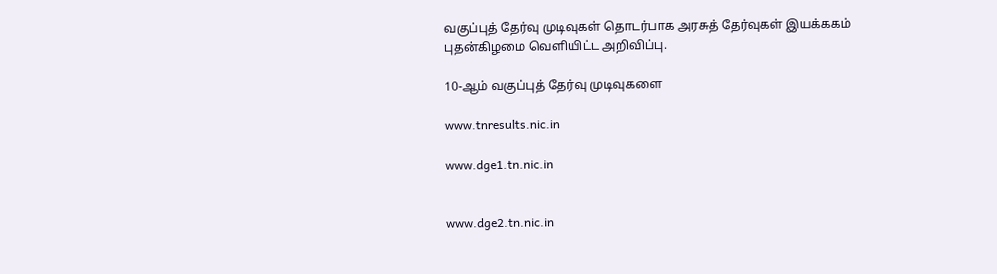வகுப்புத் தேர்வு முடிவுகள் தொடர்பாக அரசுத் தேர்வுகள் இயக்ககம் புதன்கிழமை வெளியிட்ட அறிவிப்பு.

10-ஆம் வகுப்புத் தேர்வு முடிவுகளை

www.tnresults.nic.in

www.dge1.tn.nic.in


www.dge2.tn.nic.in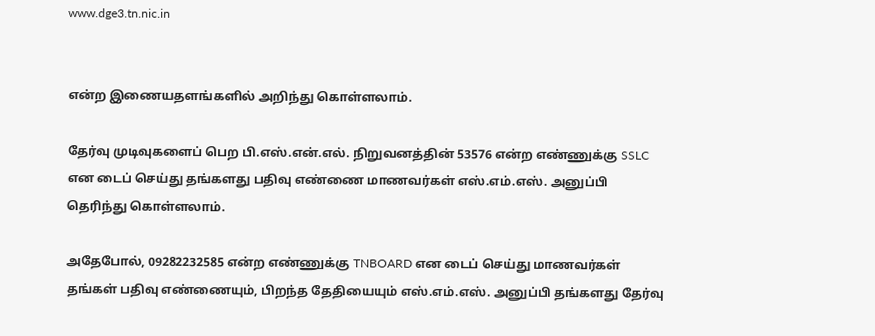www.dge3.tn.nic.in


என்ற இணையதளங்களில் அறிந்து கொள்ளலாம்.

தேர்வு முடிவுகளைப் பெற பி.எஸ்.என்.எல். நிறுவனத்தின் 53576 என்ற எண்ணுக்கு SSLC என டைப் செய்து தங்களது பதிவு எண்ணை மாணவர்கள் எஸ்.எம்.எஸ். அனுப்பி தெரிந்து கொள்ளலாம்.

அதேபோல், 09282232585 என்ற எண்ணுக்கு TNBOARD என டைப் செய்து மாணவர்கள் தங்கள் பதிவு எண்ணையும், பிறந்த தேதியையும் எஸ்.எம்.எஸ். அனுப்பி தங்களது தேர்வு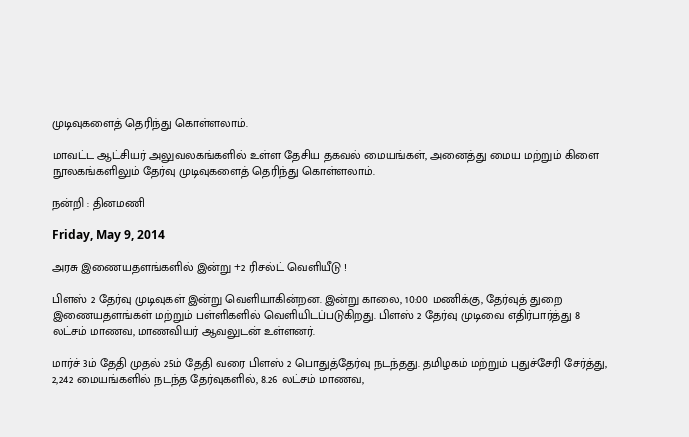முடிவுகளைத் தெரிந்து கொள்ளலாம்.

மாவட்ட ஆட்சியர் அலுவலகங்களில் உள்ள தேசிய தகவல் மையங்கள், அனைத்து மைய மற்றும் கிளை நூலகங்களிலும் தேர்வு முடிவுகளைத் தெரிந்து கொள்ளலாம்.

நன்றி : தினமணி

Friday, May 9, 2014

அரசு இணையதளங்களில் இன்று +2 ரிசல்ட் வெளியீடு !

பிளஸ் 2 தேர்வு முடிவுகள் இன்று வெளியாகின்றன. இன்று காலை, 10:00 மணிக்கு, தேர்வுத் துறை இணையதளங்கள் மற்றும் பள்ளிகளில் வெளியிடப்படுகிறது. பிளஸ் 2 தேர்வு முடிவை எதிர்பார்த்து 8 லட்சம் மாணவ, மாணவியர் ஆவலுடன் உள்ளனர்.

மார்ச் 3ம் தேதி முதல் 25ம் தேதி வரை பிளஸ் 2 பொதுத்தேர்வு நடந்தது. தமிழகம் மற்றும் புதுச்சேரி சேர்த்து, 2,242 மையங்களில் நடந்த தேர்வுகளில், 8.26 லட்சம் மாணவ,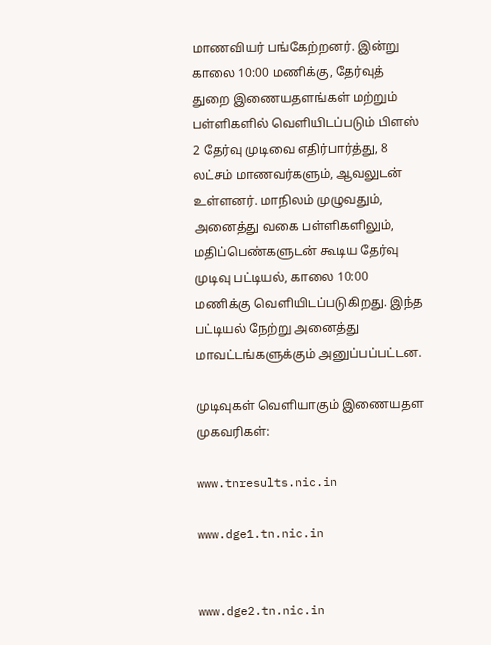மாணவியர் பங்கேற்றனர். இன்று காலை 10:00 மணிக்கு, தேர்வுத் துறை இணையதளங்கள் மற்றும் பள்ளிகளில் வெளியிடப்படும் பிளஸ் 2 தேர்வு முடிவை எதிர்பார்த்து, 8 லட்சம் மாணவர்களும், ஆவலுடன் உள்ளனர். மாநிலம் முழுவதும், அனைத்து வகை பள்ளிகளிலும், மதிப்பெண்களுடன் கூடிய தேர்வு முடிவு பட்டியல், காலை 10:00 மணிக்கு வெளியிடப்படுகிறது. இந்த பட்டியல் நேற்று அனைத்து மாவட்டங்களுக்கும் அனுப்பப்பட்டன.

முடிவுகள் வெளியாகும் இணையதள முகவரிகள்:

www.tnresults.nic.in

www.dge1.tn.nic.in


www.dge2.tn.nic.in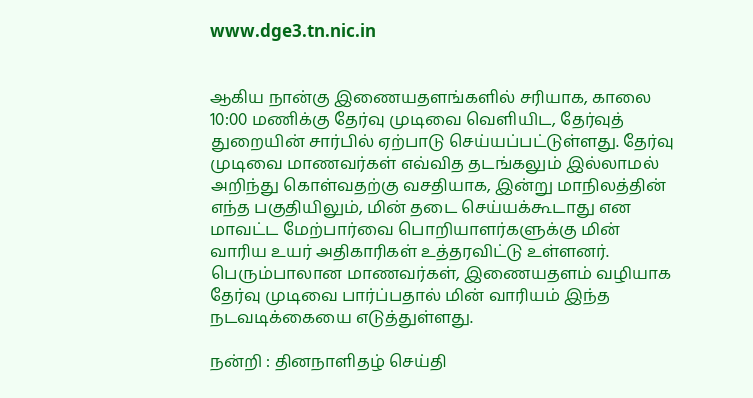www.dge3.tn.nic.in


ஆகிய நான்கு இணையதளங்களில் சரியாக, காலை 10:00 மணிக்கு தேர்வு முடிவை வெளியிட, தேர்வுத் துறையின் சார்பில் ஏற்பாடு செய்யப்பட்டுள்ளது. தேர்வு முடிவை மாணவர்கள் எவ்வித தடங்கலும் இல்லாமல் அறிந்து கொள்வதற்கு வசதியாக, இன்று மாநிலத்தின் எந்த பகுதியிலும், மின் தடை செய்யக்கூடாது என மாவட்ட மேற்பார்வை பொறியாளர்களுக்கு மின் வாரிய உயர் அதிகாரிகள் உத்தரவிட்டு உள்ளனர். பெரும்பாலான மாணவர்கள், இணையதளம் வழியாக தேர்வு முடிவை பார்ப்பதால் மின் வாரியம் இந்த நடவடிக்கையை எடுத்துள்ளது.

நன்றி : தினநாளிதழ் செய்தி